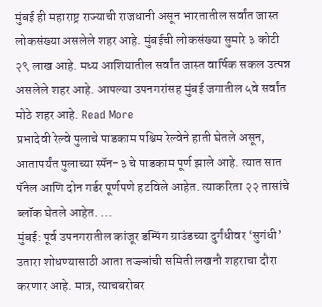मुंबई ही महाराष्ट्र राज्याची राजधानी असून भारतातील सर्वांत जास्त लोकसंख्या असलेले शहर आहे. मुंबईची लोकसंख्या सुमारे ३ कोटी २९ लाख आहे. मध्य आशियातील सर्वांत जास्त वार्षिक सकल उत्पन्न असलेले शहर आहे. आपल्या उपनगरांसह मुंबई जगातील ५वे सर्वांत मोठे शहर आहे. Read More
प्रभादेवी रेल्वे पुलाचे पाडकाम पश्चिम रेल्वेने हाती घेतले असून, आतापर्यंत पुलाच्या स्पॅन-३ चे पाडकाम पूर्ण झाले आहे. त्यात सात पॅनेल आणि दोन गर्डर पूर्णपणे हटविले आहेत. त्याकरिता २२ तासांचे ब्लॉक घेतले आहेत. ...
मुंबई: पूर्व उपनगरातील कांजूर डम्पिंग ग्राउंडच्या दुर्गंधीवर ‘सुगंधी’ उतारा शोधण्यासाठी आता तज्ज्ञांची समिती लखनौ शहराचा दौरा करणार आहे. मात्र, त्याचबरोबर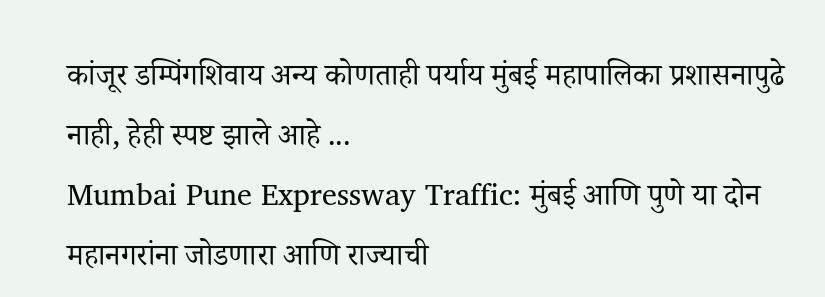कांजूर डम्पिंगशिवाय अन्य कोणताही पर्याय मुंबई महापालिका प्रशासनापुढे नाही, हेही स्पष्ट झाले आहे ...
Mumbai Pune Expressway Traffic: मुंबई आणि पुणे या दोन महानगरांना जोडणारा आणि राज्याची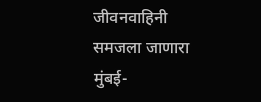जीवनवाहिनी समजला जाणारा मुंबई-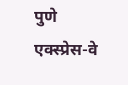पुणे एक्स्प्रेस-वे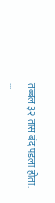तब्बल ३२ तास बंद पडला होता. ...